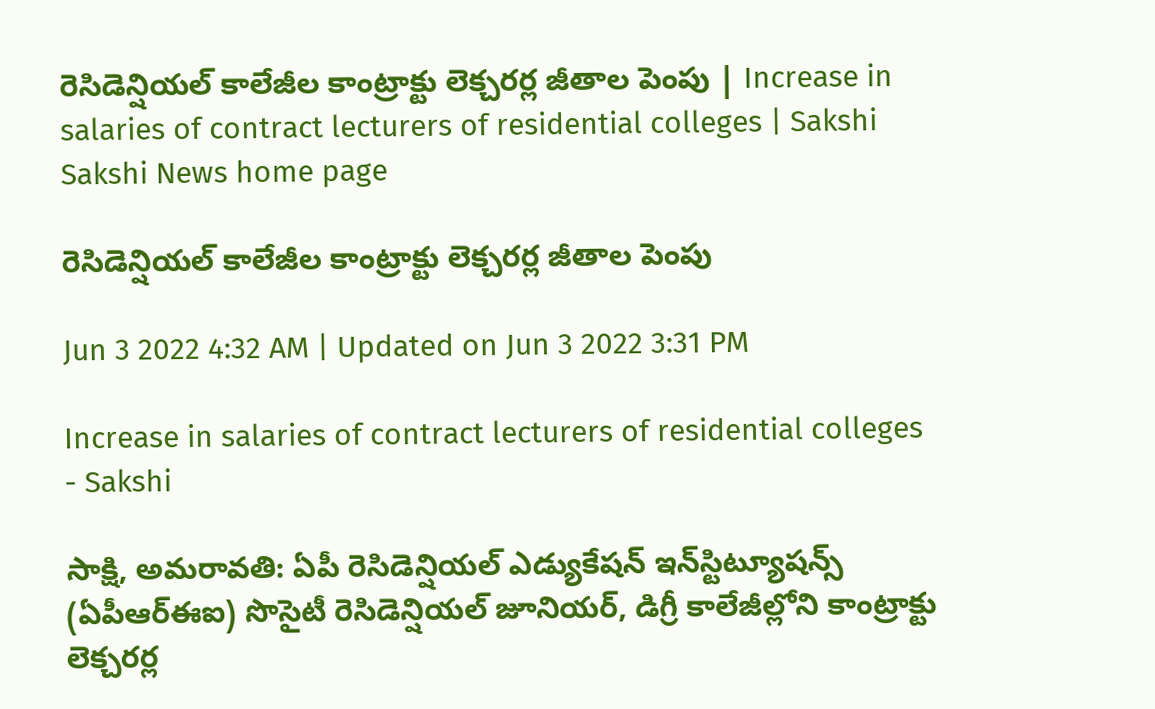రెసిడెన్షియల్‌ కాలేజీల కాంట్రాక్టు లెక్చరర్ల జీతాల పెంపు | Increase in salaries of contract lecturers of residential colleges | Sakshi
Sakshi News home page

రెసిడెన్షియల్‌ కాలేజీల కాంట్రాక్టు లెక్చరర్ల జీతాల పెంపు

Jun 3 2022 4:32 AM | Updated on Jun 3 2022 3:31 PM

Increase in salaries of contract lecturers of residential colleges - Sakshi

సాక్షి, అమరావతి: ఏపీ రెసిడెన్షియల్‌ ఎడ్యుకేషన్‌ ఇన్‌స్టిట్యూషన్స్‌ (ఏపీఆర్‌ఈఐ) సొసైటీ రెసిడెన్షియల్‌ జూనియర్, డిగ్రీ కాలేజీల్లోని కాంట్రాక్టు లెక్చరర్ల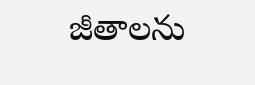జీతాలను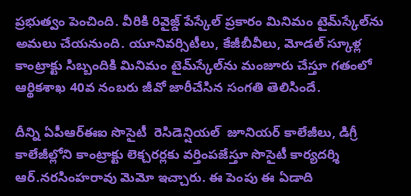ప్రభుత్వం పెంచింది. వీరికి రివైజ్డ్‌ పేస్కేల్‌ ప్రకారం మినిమం టైమ్‌స్కేల్‌ను అమలు చేయనుంది. యూనివర్సిటీలు, కేజీబీవీలు, మోడల్‌ స్కూళ్ల కాంట్రాక్టు సిబ్బందికి మినిమం టైమ్‌స్కేల్‌ను మంజూరు చేస్తూ గతంలో ఆర్థికశాఖ 40వ నంబరు జీవో జారీచేసిన సంగతి తెలిసిందే.

దీన్ని ఏపీఆర్‌ఈఐ సొసైటీ  రెసిడెన్షియల్‌  జూనియర్‌ కాలేజీలు, డిగ్రీ కాలేజీల్లోని కాంట్రాక్టు లెక్చరర్లకు వర్తింపజేస్తూ సొసైటీ కార్యదర్శి ఆర్‌.నరసింహరావు మెమో ఇచ్చారు. ఈ పెంపు ఈ ఏడాది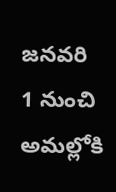జనవరి 1 నుంచి అమల్లోకి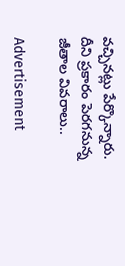వచ్చినట్లు పేర్కొన్నారు. దీని ప్రకారం పెరగనున్న జీతాల వివరాలు..

Advertisement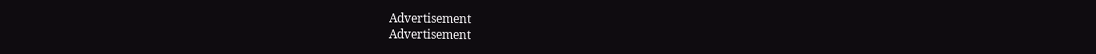Advertisement
Advertisement